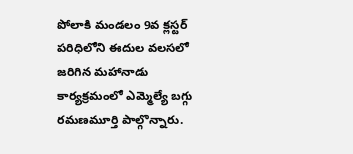పోలాకి మండలం 9వ క్లస్టర్ పరిధిలోని ఈదుల వలసలో జరిగిన మహానాడు కార్యక్రమంలో ఎమ్మెల్యే బగ్గు రమణమూర్తి పాల్గొన్నారు.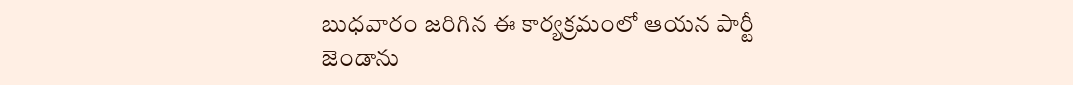బుధవారం జరిగిన ఈ కార్యక్రమంలో ఆయన పార్టీ జెండాను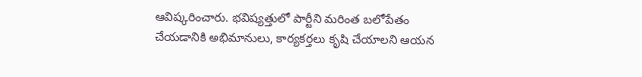ఆవిష్కరించారు. భవిష్యత్తులో పార్టీని మరింత బలోపేతం చేయడానికి అభిమానులు, కార్యకర్తలు కృషి చేయాలని ఆయన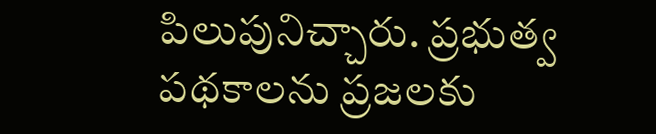పిలుపునిచ్చారు. ప్రభుత్వ పథకాలను ప్రజలకు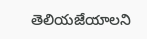తెలియజేయాలని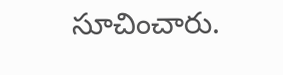సూచించారు.